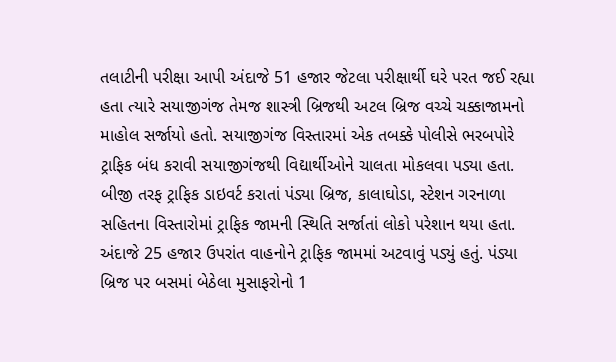તલાટીની પરીક્ષા આપી અંદાજે 51 હજાર જેટલા પરીક્ષાર્થી ઘરે પરત જઈ રહ્યા હતા ત્યારે સયાજીગંજ તેમજ શાસ્ત્રી બ્રિજથી અટલ બ્રિજ વચ્ચે ચક્કાજામનો માહોલ સર્જાયો હતો. સયાજીગંજ વિસ્તારમાં એક તબક્કે પોલીસે ભરબપોરે ટ્રાફિક બંધ કરાવી સયાજીગંજથી વિદ્યાર્થીઓને ચાલતા મોકલવા પડ્યા હતા. બીજી તરફ ટ્રાફિક ડાઇવર્ટ કરાતાં પંડ્યા બ્રિજ, કાલાઘોડા, સ્ટેશન ગરનાળા સહિતના વિસ્તારોમાં ટ્રાફિક જામની સ્થિતિ સર્જાતાં લોકો પરેશાન થયા હતા. અંદાજે 25 હજાર ઉપરાંત વાહનોને ટ્રાફિક જામમાં અટવાવું પડ્યું હતું. પંડ્યા બ્રિજ પર બસમાં બેઠેલા મુસાફરોનો 1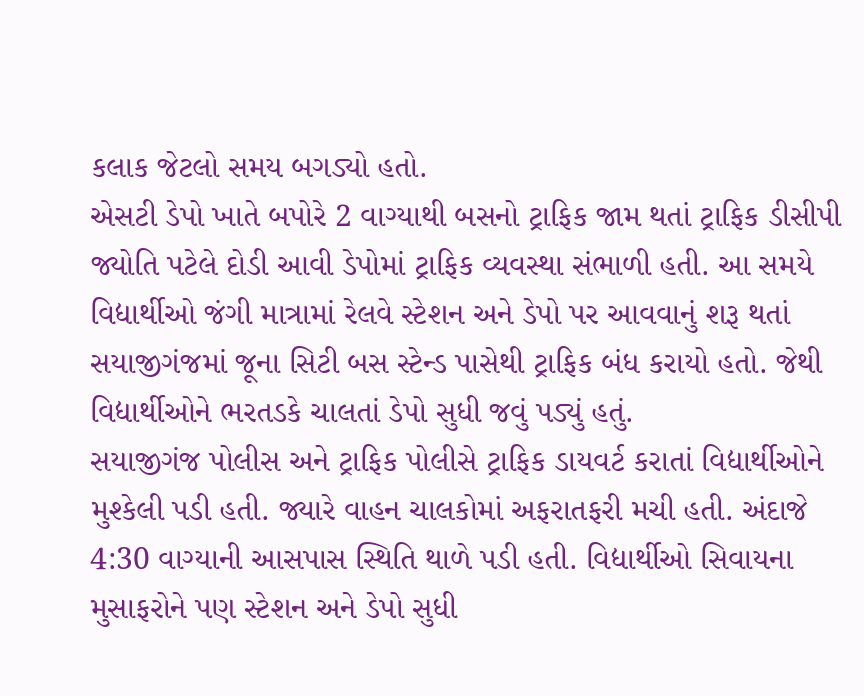કલાક જેટલો સમય બગડ્યો હતો.
એસટી ડેપો ખાતે બપોરે 2 વાગ્યાથી બસનો ટ્રાફિક જામ થતાં ટ્રાફિક ડીસીપી જ્યોતિ પટેલે દોડી આવી ડેપોમાં ટ્રાફિક વ્યવસ્થા સંભાળી હતી. આ સમયે વિદ્યાર્થીઓ જંગી માત્રામાં રેલવે સ્ટેશન અને ડેપો પર આવવાનું શરૂ થતાં સયાજીગંજમાં જૂના સિટી બસ સ્ટેન્ડ પાસેથી ટ્રાફિક બંધ કરાયો હતો. જેથી વિદ્યાર્થીઓને ભરતડકે ચાલતાં ડેપો સુધી જવું પડ્યું હતું.
સયાજીગંજ પોલીસ અને ટ્રાફિક પોલીસે ટ્રાફિક ડાયવર્ટ કરાતાં વિદ્યાર્થીઓને મુશ્કેલી પડી હતી. જ્યારે વાહન ચાલકોમાં અફરાતફરી મચી હતી. અંદાજે 4:30 વાગ્યાની આસપાસ સ્થિતિ થાળે પડી હતી. વિદ્યાર્થીઓ સિવાયના મુસાફરોને પણ સ્ટેશન અને ડેપો સુધી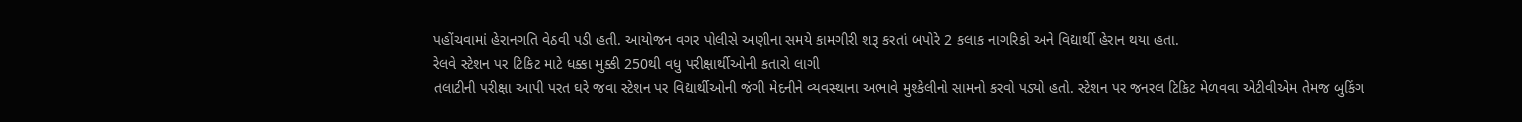પહોંચવામાં હેરાનગતિ વેઠવી પડી હતી. આયોજન વગર પોલીસે અણીના સમયે કામગીરી શરૂ કરતાં બપોરે 2 કલાક નાગરિકો અને વિદ્યાર્થી હેરાન થયા હતા.
રેલવે સ્ટેશન પર ટિકિટ માટે ધક્કા મુક્કી 250થી વધુ પરીક્ષાર્થીઓની કતારો લાગી
તલાટીની પરીક્ષા આપી પરત ઘરે જવા સ્ટેશન પર વિદ્યાર્થીઓની જંગી મેદનીને વ્યવસ્થાના અભાવે મુશ્કેલીનો સામનો કરવો પડ્યો હતો. સ્ટેશન પર જનરલ ટિકિટ મેળવવા એટીવીએમ તેમજ બુકિંગ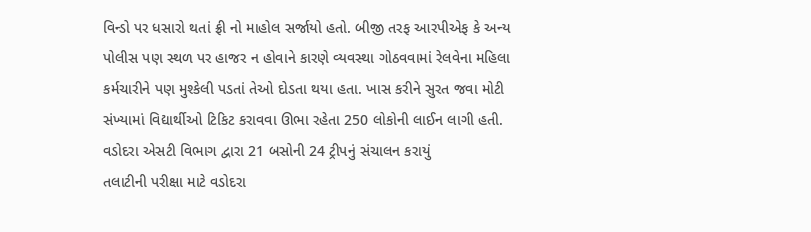વિન્ડો પર ધસારો થતાં ફ્રી નો માહોલ સર્જાયો હતો. બીજી તરફ આરપીએફ કે અન્ય પોલીસ પણ સ્થળ પર હાજર ન હોવાને કારણે વ્યવસ્થા ગોઠવવામાં રેલવેના મહિલા કર્મચારીને પણ મુશ્કેલી પડતાં તેઓ દોડતા થયા હતા. ખાસ કરીને સુરત જવા મોટી સંખ્યામાં વિદ્યાર્થીઓ ટિકિટ કરાવવા ઊભા રહેતા 250 લોકોની લાઈન લાગી હતી.
વડોદરા એસટી વિભાગ દ્વારા 21 બસોની 24 ટ્રીપનું સંચાલન કરાયું
તલાટીની પરીક્ષા માટે વડોદરા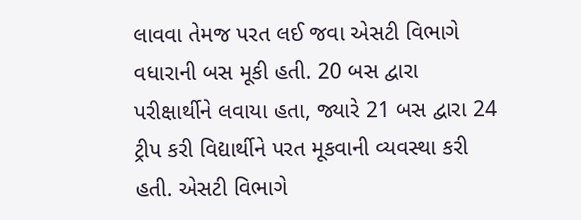લાવવા તેમજ પરત લઈ જવા એસટી વિભાગે વધારાની બસ મૂકી હતી. 20 બસ દ્વારા પરીક્ષાર્થીને લવાયા હતા, જ્યારે 21 બસ દ્વારા 24 ટ્રીપ કરી વિદ્યાર્થીને પરત મૂકવાની વ્યવસ્થા કરી હતી. એસટી વિભાગે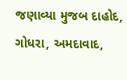જણાવ્યા મુજબ દાહોદ, ગોધરા, અમદાવાદ,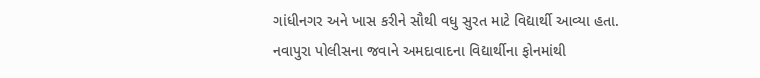ગાંધીનગર અને ખાસ કરીને સૌથી વધુ સુરત માટે વિદ્યાર્થી આવ્યા હતા.
નવાપુરા પોલીસના જવાને અમદાવાદના વિદ્યાર્થીના ફોનમાંથી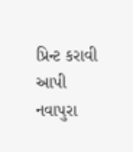પ્રિન્ટ કરાવી આપી
નવાપુરા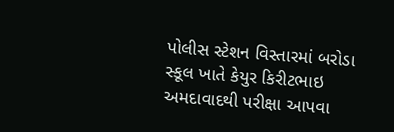પોલીસ સ્ટેશન વિસ્તારમાં બરોડા સ્કૂલ ખાતે કેયુર કિરીટભાઇ અમદાવાદથી પરીક્ષા આપવા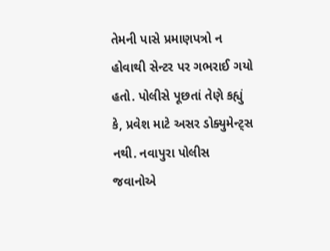તેમની પાસે પ્રમાણપત્રો ન હોવાથી સેન્ટર પર ગભરાઈ ગયો હતો. પોલીસે પૂછતાં તેણે કહ્યું કે, પ્રવેશ માટે અસર ડોક્યુમેન્ટ્સ નથી. નવાપુરા પોલીસ જવાનોએ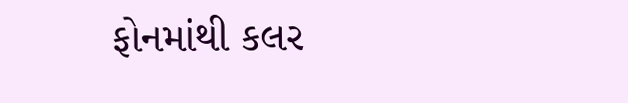ફોનમાંથી કલર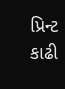પ્રિન્ટ કાઢી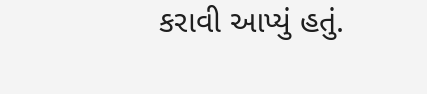કરાવી આપ્યું હતું.